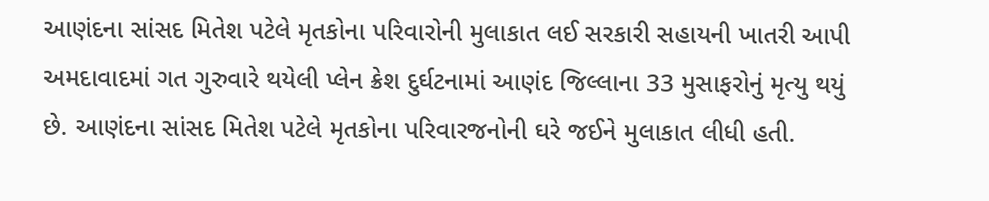આણંદના સાંસદ મિતેશ પટેલે મૃતકોના પરિવારોની મુલાકાત લઈ સરકારી સહાયની ખાતરી આપી
અમદાવાદમાં ગત ગુરુવારે થયેલી પ્લેન ક્રેશ દુર્ઘટનામાં આણંદ જિલ્લાના 33 મુસાફરોનું મૃત્યુ થયું છે. આણંદના સાંસદ મિતેશ પટેલે મૃતકોના પરિવારજનોની ઘરે જઈને મુલાકાત લીધી હતી.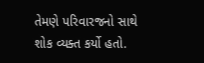તેમણે પરિવારજનો સાથે શોક વ્યક્ત કર્યો હતો.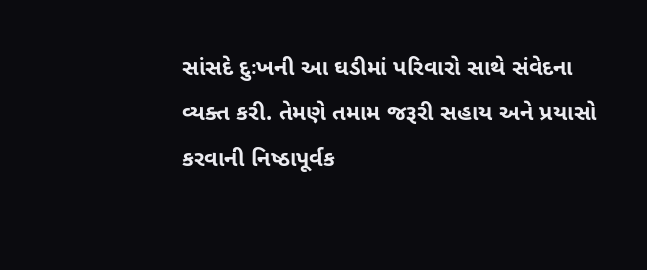સાંસદે દુઃખની આ ઘડીમાં પરિવારો સાથે સંવેદના વ્યક્ત કરી. તેમણે તમામ જરૂરી સહાય અને પ્રયાસો કરવાની નિષ્ઠાપૂર્વક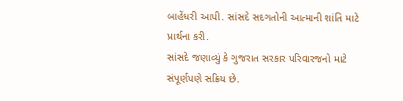બાહેંધરી આપી. સાંસદે સદગતોની આત્માની શાંતિ માટે પ્રાર્થના કરી.
સાંસદે જણાવ્યું કે ગુજરાત સરકાર પરિવારજનો માટે સંપૂર્ણપણે સક્રિય છે.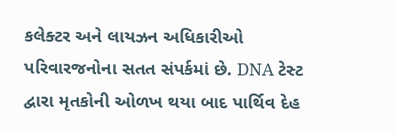કલેક્ટર અને લાયઝન અધિકારીઓ પરિવારજનોના સતત સંપર્કમાં છે. DNA ટેસ્ટ દ્વારા મૃતકોની ઓળખ થયા બાદ પાર્થિવ દેહ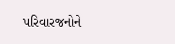પરિવારજનોને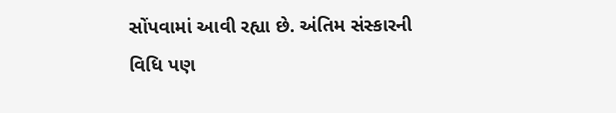સોંપવામાં આવી રહ્યા છે. અંતિમ સંસ્કારની વિધિ પણ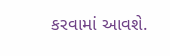કરવામાં આવશે.